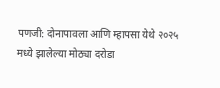पणजी: दोनापावला आणि म्हापसा येथे २०२५ मध्ये झालेल्या मोठ्या दरोडा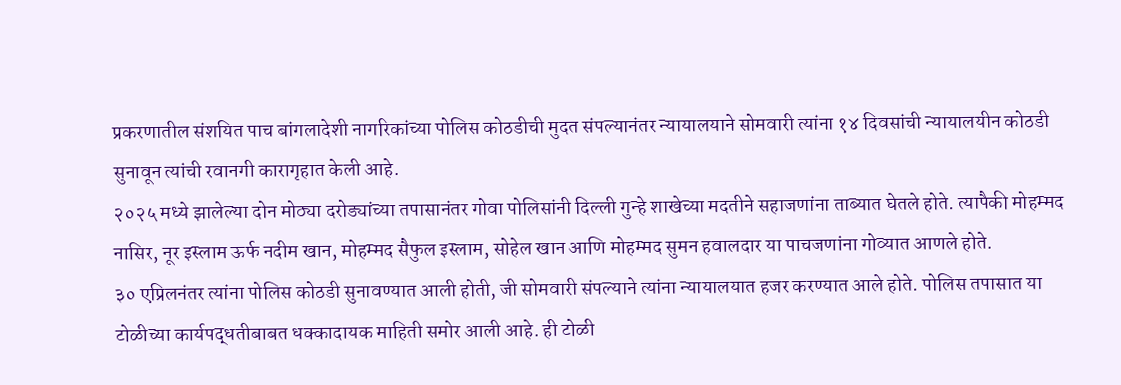प्रकरणातील संशयित पाच बांगलादेशी नागरिकांच्या पोलिस कोठडीची मुदत संपल्यानंतर न्यायालयाने सोमवारी त्यांना १४ दिवसांची न्यायालयीन कोठडी सुनावून त्यांची रवानगी कारागृहात केली आहे.
२०२५ मध्ये झालेल्या दोन मोठ्या दरोड्यांच्या तपासानंतर गोवा पोलिसांनी दिल्ली गुन्हे शाखेच्या मदतीने सहाजणांना ताब्यात घेतले होते. त्यापैकी मोहम्मद नासिर, नूर इस्लाम ऊर्फ नदीम खान, मोहम्मद सैफुल इस्लाम, सोहेल खान आणि मोहम्मद सुमन हवालदार या पाचजणांना गोव्यात आणले होते.
३० एप्रिलनंतर त्यांना पोलिस कोठडी सुनावण्यात आली होती, जी सोमवारी संपल्याने त्यांना न्यायालयात हजर करण्यात आले होते. पोलिस तपासात या टोळीच्या कार्यपद्धतीबाबत धक्कादायक माहिती समोर आली आहे. ही टोळी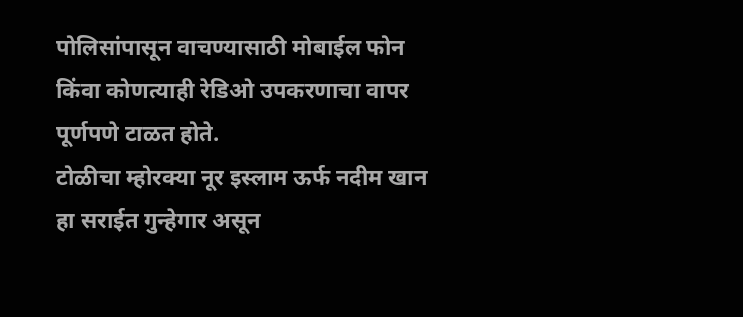पोलिसांपासून वाचण्यासाठी मोबाईल फोन किंवा कोणत्याही रेडिओ उपकरणाचा वापर पूर्णपणे टाळत होते.
टोळीचा म्होरक्या नूर इस्लाम ऊर्फ नदीम खान हा सराईत गुन्हेगार असून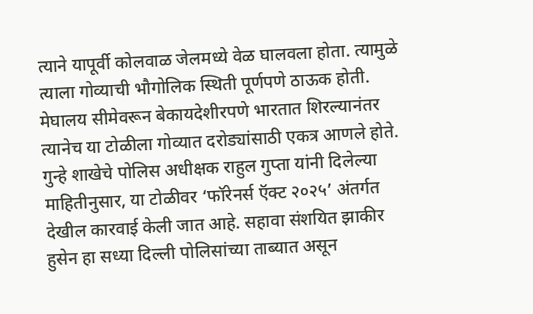त्याने यापूर्वी कोलवाळ जेलमध्ये वेळ घालवला होता. त्यामुळे त्याला गोव्याची भौगोलिक स्थिती पूर्णपणे ठाऊक होती. मेघालय सीमेवरून बेकायदेशीरपणे भारतात शिरल्यानंतर त्यानेच या टोळीला गोव्यात दरोड्यांसाठी एकत्र आणले होते.
गुन्हे शाखेचे पोलिस अधीक्षक राहुल गुप्ता यांनी दिलेल्या माहितीनुसार, या टोळीवर ‘फॉरेनर्स ऍक्ट २०२५’ अंतर्गत देखील कारवाई केली जात आहे. सहावा संशयित झाकीर हुसेन हा सध्या दिल्ली पोलिसांच्या ताब्यात असून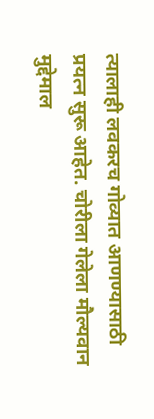त्यालाही लवकरच गोव्यात आणण्यासाठी प्रयत्न सुरू आहेत. चोरीला गेलेला मौल्यवान मुद्देमाल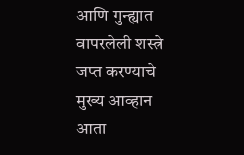आणि गुन्ह्यात वापरलेली शस्त्रे जप्त करण्याचे मुख्य आव्हान आता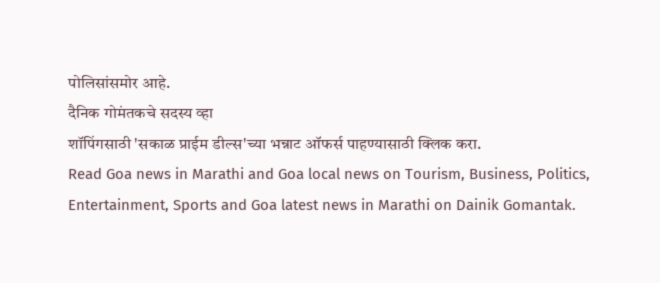पोलिसांसमोर आहे.
दैनिक गोमंतकचे सदस्य व्हा
शॉपिंगसाठी 'सकाळ प्राईम डील्स'च्या भन्नाट ऑफर्स पाहण्यासाठी क्लिक करा.
Read Goa news in Marathi and Goa local news on Tourism, Business, Politics, Entertainment, Sports and Goa latest news in Marathi on Dainik Gomantak.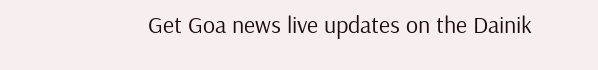Get Goa news live updates on the Dainik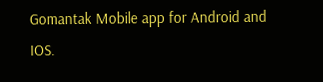Gomantak Mobile app for Android and IOS.